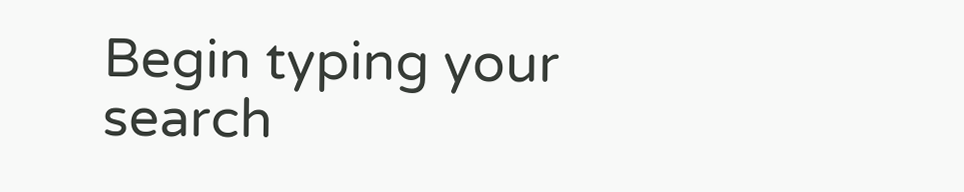Begin typing your search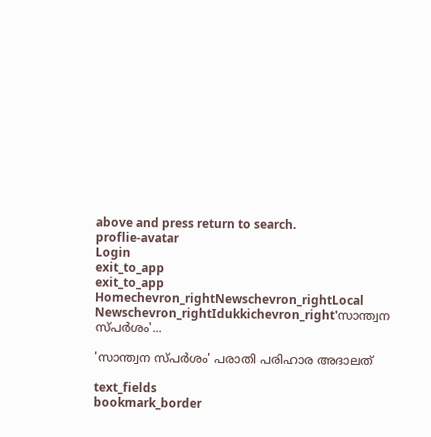above and press return to search.
proflie-avatar
Login
exit_to_app
exit_to_app
Homechevron_rightNewschevron_rightLocal Newschevron_rightIdukkichevron_right'സാന്ത്വന സ്പർശം'...

'സാന്ത്വന സ്പർശം' പരാതി പരിഹാര അദാലത്

text_fields
bookmark_border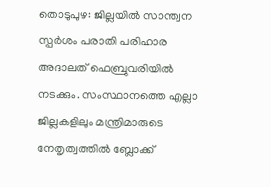തൊടുപുഴ: ജില്ലയിൽ സാന്ത്വന സ്പർശം പരാതി പരിഹാര അദാലത് ഫെബ്രുവരിയിൽ നടക്കും. സംസ്ഥാനത്തെ എല്ലാ ജില്ലകളിലും മന്ത്രിമാരുടെ നേതൃത്വത്തിൽ ബ്ലോക്ക്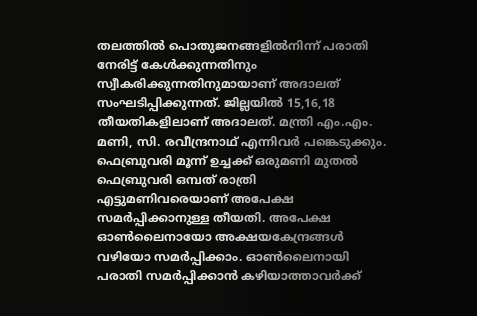തലത്തിൽ പൊതുജനങ്ങളിൽനിന്ന് പരാതി നേരിട്ട് കേൾക്കുന്നതിനും സ്വീകരിക്കുന്നതിനുമായാണ് അദാലത് സംഘടിപ്പിക്കുന്നത്. ജില്ലയിൽ 15,16,18 തീയതികളിലാണ് അദാലത്. മന്ത്രി എം.എം. മണി, സി. രവീന്ദ്രനാഥ് എന്നിവർ പങ്കെടുക്കും. ഫെബ്രുവരി മൂന്ന് ഉച്ചക്ക് ഒരുമണി മുതൽ ഫെബ്രുവരി ഒമ്പത് രാത്രി എട്ടുമണിവരെയാണ് അപേക്ഷ സമർപ്പിക്കാനുള്ള തീയതി. അപേക്ഷ ഓൺലൈനായോ അക്ഷയകേന്ദ്രങ്ങൾ വഴിയോ സമർപ്പിക്കാം. ഓൺലൈനായി പരാതി സമർപ്പിക്കാൻ കഴിയാത്താവർക്ക്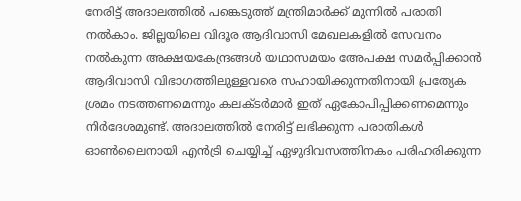നേരിട്ട് അദാലത്തിൽ പങ്കെടുത്ത് മന്ത്രിമാർക്ക് മുന്നിൽ പരാതി നൽകാം. ജില്ലയിലെ വിദൂര ആദിവാസി മേഖലകളിൽ സേവനം നൽകുന്ന അക്ഷയകേന്ദ്രങ്ങൾ യഥാസമയം അേപക്ഷ സമർപ്പിക്കാൻ ആദിവാസി വിഭാഗത്തിലുള്ളവരെ സഹായിക്കുന്നതിനായി പ്രത്യേക ശ്രമം നടത്തണമെന്നും കലക്ടർമാർ ഇത് ഏകോപിപ്പിക്കണമെന്നും നിർദേശമുണ്ട്. അദാലത്തിൽ നേരിട്ട് ലഭിക്കുന്ന പരാതികൾ ഓൺലൈനായി എൻട്രി ചെയ്യിച്ച് ഏഴുദിവസത്തിനകം പരിഹരിക്കുന്ന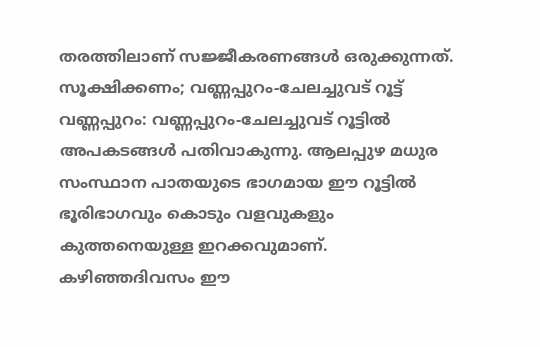തരത്തിലാണ് സജ്ജീകരണങ്ങൾ ഒരുക്കുന്നത്. സൂക്ഷിക്കണം; വണ്ണപ്പുറം-ചേലച്ചുവട് റൂട്ട് വണ്ണപ്പുറം: വണ്ണപ്പുറം-ചേലച്ചുവട് റൂട്ടിൽ അപകടങ്ങൾ പതിവാകുന്നു. ആലപ്പുഴ മധുര സംസ്ഥാന പാതയുടെ ഭാഗമായ ഈ റൂട്ടിൽ ഭൂരിഭാഗവും കൊടും വളവുകളും കുത്തനെയുള്ള ഇറക്കവുമാണ്. കഴിഞ്ഞദിവസം ഈ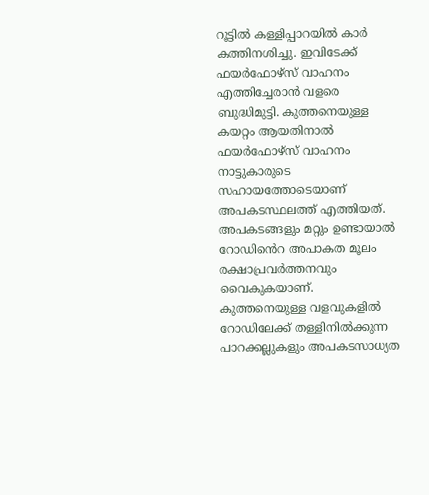റൂട്ടിൽ കള്ളിപ്പാറയിൽ കാർ കത്തിനശിച്ചു. ഇവിടേക്ക് ഫയർഫോഴ്സ് വാഹനം എത്തിച്ചേരാൻ വളരെ ബുദ്ധിമുട്ടി. കുത്തനെയുള്ള കയറ്റം ആയതിനാൽ ഫയർഫോഴ്സ് വാഹനം നാട്ടുകാരുടെ സഹായത്തോടെയാണ് അപകടസ്ഥലത്ത് എത്തിയത്. അപകടങ്ങളും മറ്റും ഉണ്ടായാൽ റോഡിൻെറ അപാകത മൂലം രക്ഷാപ്രവർത്തനവും വൈകുകയാണ്. കുത്തനെയുള്ള വളവുകളിൽ റോഡിലേക്ക് തള്ളിനിൽക്കുന്ന പാറക്കല്ലുകളും അപകടസാധ്യത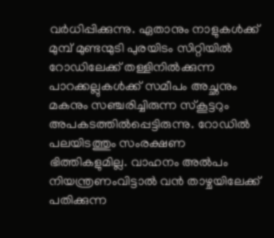വർധിപ്പിക്കുന്നു. ഏതാനും നാളുകൾക്ക് മുമ്പ് മുണ്ടന്മുടി പുരയിടം സിറ്റിയിൽ റോഡിലേക്ക് തള്ളിനിൽക്കുന്ന പാറക്കല്ലുകൾക്ക് സമീപം അച്ഛനും മകനും സഞ്ചരിച്ചിരുന്ന സ്കൂട്ടറും അപകടത്തിൽപ്പെട്ടിരുന്നു. റോഡിൽ പലയിടത്തും സംരക്ഷണ ഭിത്തികളുമില്ല. വാഹനം അൽപം നിയന്ത്രണംവിട്ടാൽ വൻ താഴ്ചയിലേക്ക് പതിക്കുന്ന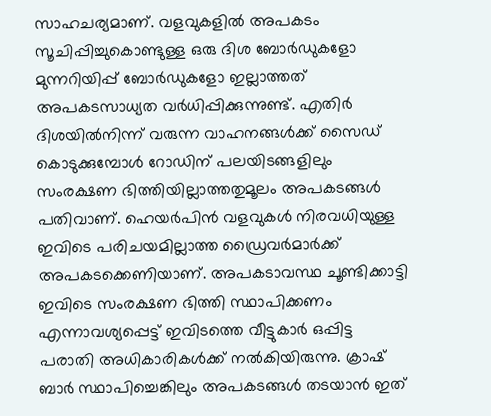സാഹചര്യമാണ്. വളവുകളിൽ അപകടം സൂചിപ്പിച്ചുകൊണ്ടുള്ള ഒരു ദിശ ബോർഡുകളോ മുന്നറിയിപ്പ് ബോർഡുകളോ ഇല്ലാത്തത് അപകടസാധ്യത വർധിപ്പിക്കുന്നുണ്ട്. എതിർ ദിശയിൽനിന്ന് വരുന്ന വാഹനങ്ങൾക്ക് സൈഡ് കൊടുക്കുമ്പോൾ റോഡിന് പലയിടങ്ങളിലും സംരക്ഷണ ഭിത്തിയില്ലാത്തതുമൂലം അപകടങ്ങൾ പതിവാണ്. ഹെയർപിൻ വളവുകൾ നിരവധിയുള്ള ഇവിടെ പരിചയമില്ലാത്ത ഡ്രൈവർമാർക്ക് അപകടക്കെണിയാണ്. അപകടാവസ്ഥ ചൂണ്ടിക്കാട്ടി ഇവിടെ സംരക്ഷണ ഭിത്തി സ്ഥാപിക്കണം എന്നാവശ്യപ്പെട്ട് ഇവിടത്തെ വീട്ടുകാർ ഒപ്പിട്ട പരാതി അധികാരികൾക്ക് നൽകിയിരുന്നു. ക്രാഷ് ബാർ സ്ഥാപിച്ചെങ്കിലും അപകടങ്ങൾ തടയാൻ ഇത്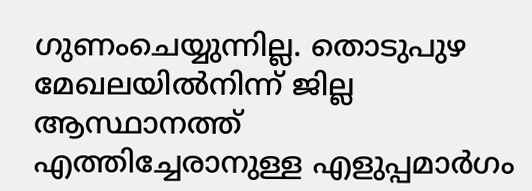ഗുണംചെയ്യുന്നില്ല. തൊടുപുഴ മേഖലയിൽനിന്ന് ജില്ല ആസ്ഥാനത്ത് എത്തിച്ചേരാനുള്ള എളുപ്പമാർഗം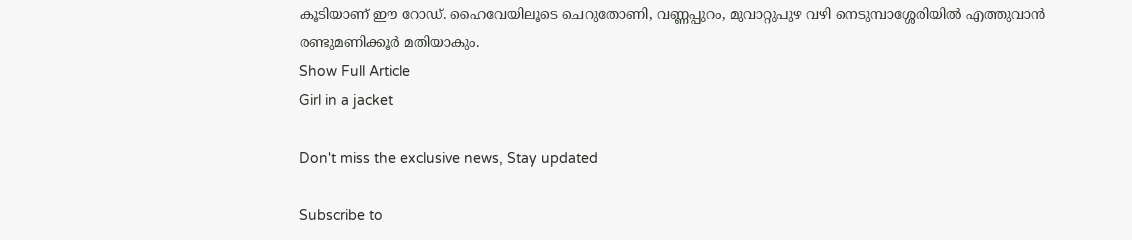കൂടിയാണ് ഈ റോഡ്. ഹൈവേയിലൂടെ ചെറുതോണി, വണ്ണപ്പുറം, മുവാറ്റുപുഴ വഴി നെടുമ്പാശ്ശേരിയിൽ എത്തുവാൻ രണ്ടുമണിക്കൂർ മതിയാകും.
Show Full Article
Girl in a jacket

Don't miss the exclusive news, Stay updated

Subscribe to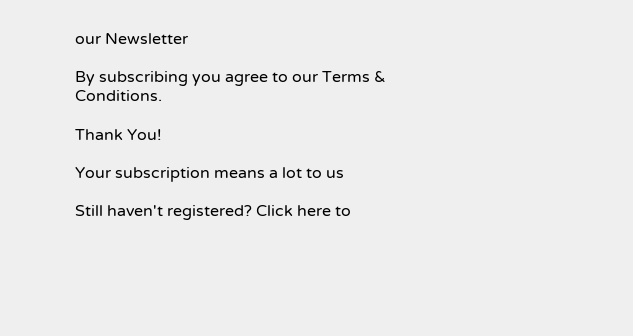our Newsletter

By subscribing you agree to our Terms & Conditions.

Thank You!

Your subscription means a lot to us

Still haven't registered? Click here to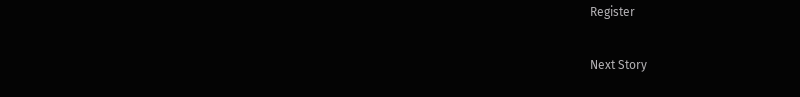Register

Next Story